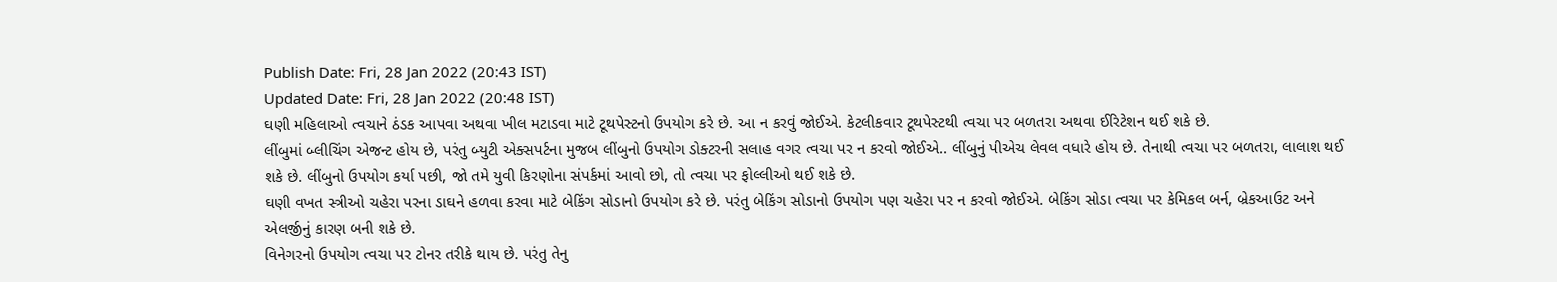Publish Date: Fri, 28 Jan 2022 (20:43 IST)
Updated Date: Fri, 28 Jan 2022 (20:48 IST)
ઘણી મહિલાઓ ત્વચાને ઠંડક આપવા અથવા ખીલ મટાડવા માટે ટૂથપેસ્ટનો ઉપયોગ કરે છે. આ ન કરવું જોઈએ. કેટલીકવાર ટૂથપેસ્ટથી ત્વચા પર બળતરા અથવા ઈરિટેશન થઈ શકે છે.
લીંબુમાં બ્લીચિંગ એજન્ટ હોય છે, પરંતુ બ્યુટી એક્સપર્ટના મુજબ લીંબુનો ઉપયોગ ડોક્ટરની સલાહ વગર ત્વચા પર ન કરવો જોઈએ.. લીંબુનું પીએચ લેવલ વધારે હોય છે. તેનાથી ત્વચા પર બળતરા, લાલાશ થઈ શકે છે. લીંબુનો ઉપયોગ કર્યા પછી, જો તમે યુવી કિરણોના સંપર્કમાં આવો છો, તો ત્વચા પર ફોલ્લીઓ થઈ શકે છે.
ઘણી વખત સ્ત્રીઓ ચહેરા પરના ડાઘને હળવા કરવા માટે બેકિંગ સોડાનો ઉપયોગ કરે છે. પરંતુ બેકિંગ સોડાનો ઉપયોગ પણ ચહેરા પર ન કરવો જોઈએ. બેકિંગ સોડા ત્વચા પર કેમિકલ બર્ન, બ્રેકઆઉટ અને એલર્જીનું કારણ બની શકે છે.
વિનેગરનો ઉપયોગ ત્વચા પર ટોનર તરીકે થાય છે. પરંતુ તેનુ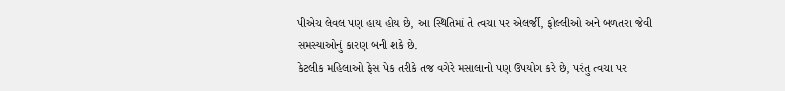પીએચ લેવલ પણ હાય હોય છે, આ સ્થિતિમાં તે ત્વચા પર એલર્જી, ફોલ્લીઓ અને બળતરા જેવી સમસ્યાઓનું કારણ બની શકે છે.
કેટલીક મહિલાઓ ફેસ પેક તરીકે તજ વગેરે મસાલાનો પણ ઉપયોગ કરે છે, પરંતુ ત્વચા પર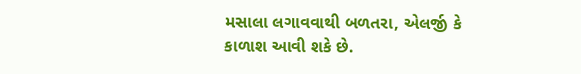મસાલા લગાવવાથી બળતરા, એલર્જી કે કાળાશ આવી શકે છે.